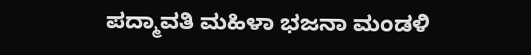ಪದ್ಮಾವತಿ ಮಹಿಳಾ ಭಜನಾ ಮಂಡಳಿ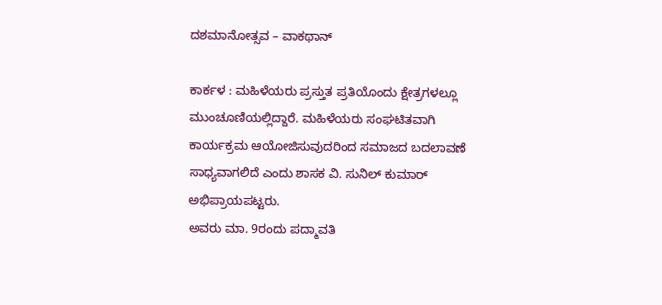ದಶಮಾನೋತ್ಸವ – ವಾಕಥಾನ್

ಕಾರ್ಕಳ : ಮಹಿಳೆಯರು ಪ್ರಸ್ತುತ ಪ್ರತಿಯೊಂದು ಕ್ಷೇತ್ರಗಳಲ್ಲೂ ಮುಂಚೂಣಿಯಲ್ಲಿದ್ದಾರೆ. ಮಹಿಳೆಯರು ಸಂಘಟಿತವಾಗಿ ಕಾರ್ಯಕ್ರಮ ಆಯೋಜಿಸುವುದರಿಂದ ಸಮಾಜದ ಬದಲಾವಣೆ ಸಾಧ್ಯವಾಗಲಿದೆ ಎಂದು ಶಾಸಕ ವಿ. ಸುನಿಲ್‌ ಕುಮಾರ್‌ ಅಭಿಪ್ರಾಯಪಟ್ಟರು.
ಅವರು ಮಾ. 9ರಂದು ಪದ್ಮಾವತಿ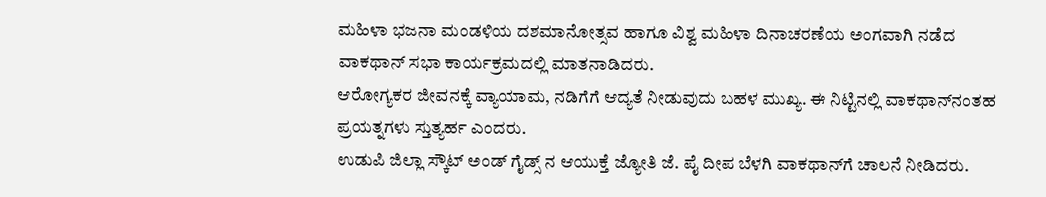ಮಹಿಳಾ ಭಜನಾ ಮಂಡಳಿಯ ದಶಮಾನೋತ್ಸವ ಹಾಗೂ ವಿಶ್ವ ಮಹಿಳಾ ದಿನಾಚರಣೆಯ ಅಂಗವಾಗಿ ನಡೆದ ವಾಕಥಾನ್‌ ಸಭಾ ಕಾರ್ಯಕ್ರಮದಲ್ಲಿ ಮಾತನಾಡಿದರು.
ಆರೋಗ್ಯಕರ ಜೀವನಕ್ಕೆ ವ್ಯಾಯಾಮ, ನಡಿಗೆಗೆ ಆದ್ಯತೆ ನೀಡುವುದು ಬಹಳ ಮುಖ್ಯ. ಈ ನಿಟ್ಟಿನಲ್ಲಿ ವಾಕಥಾನ್‌ನಂತಹ ಪ್ರಯತ್ನಗಳು ಸ್ತುತ್ಯರ್ಹ ಎಂದರು.
ಉಡುಪಿ ಜಿಲ್ಲಾ ಸ್ಕೌಟ್ ಅಂಡ್ ಗೈಡ್ಸ್ ನ ಆಯುಕ್ತೆ ಜ್ಯೋತಿ ಜೆ. ಪೈ ದೀಪ ಬೆಳಗಿ ವಾಕಥಾನ್‌ಗೆ ಚಾಲನೆ ನೀಡಿದರು.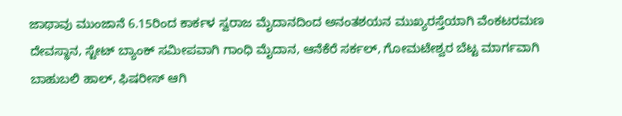ಜಾಥಾವು ಮುಂಜಾನೆ 6.15ರಿಂದ ಕಾರ್ಕಳ ಸ್ವರಾಜ ಮೈದಾನದಿಂದ ಅನಂತಶಯನ ಮುಖ್ಯರಸ್ತೆಯಾಗಿ ವೆಂಕಟರಮಣ ದೇವಸ್ಥಾನ, ಸ್ಟೇಟ್ ಬ್ಯಾಂಕ್ ಸಮೀಪವಾಗಿ ಗಾಂಧಿ ಮೈದಾನ, ಆನೆಕೆರೆ ಸರ್ಕಲ್, ಗೋಮಟೇಶ್ವರ ಬೆಟ್ಟ ಮಾರ್ಗವಾಗಿ ಬಾಹುಬಲಿ ಹಾಲ್, ಫಿಷರೀಸ್ ಆಗಿ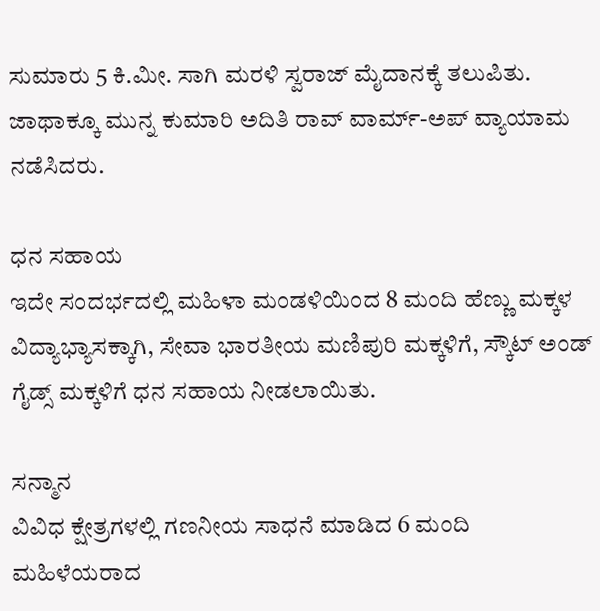ಸುಮಾರು 5 ಕಿ.ಮೀ. ಸಾಗಿ ಮರಳಿ ಸ್ವರಾಜ್ ಮೈದಾನಕ್ಕೆ ತಲುಪಿತು. ಜಾಥಾಕ್ಕೂ ಮುನ್ನ ಕುಮಾರಿ ಅದಿತಿ ರಾವ್ ವಾರ್ಮ್‌-ಅಪ್ ವ್ಯಾಯಾಮ ನಡೆಸಿದರು.

ಧನ ಸಹಾಯ
ಇದೇ ಸಂದರ್ಭದಲ್ಲಿ ಮಹಿಳಾ ಮಂಡಳಿಯಿಂದ 8 ಮಂದಿ ಹೆಣ್ಣು ಮಕ್ಕಳ ವಿದ್ಯಾಭ್ಯಾಸಕ್ಕಾಗಿ, ಸೇವಾ ಭಾರತೀಯ ಮಣಿಪುರಿ ಮಕ್ಕಳಿಗೆ, ಸ್ಕೌಟ್ ಅಂಡ್ ಗೈಡ್ಸ್ ಮಕ್ಕಳಿಗೆ ಧನ ಸಹಾಯ ನೀಡಲಾಯಿತು.

ಸನ್ಮಾನ
ವಿವಿಧ ಕ್ಷೇತ್ರಗಳಲ್ಲಿ ಗಣನೀಯ ಸಾಧನೆ ಮಾಡಿದ 6 ಮಂದಿ ಮಹಿಳೆಯರಾದ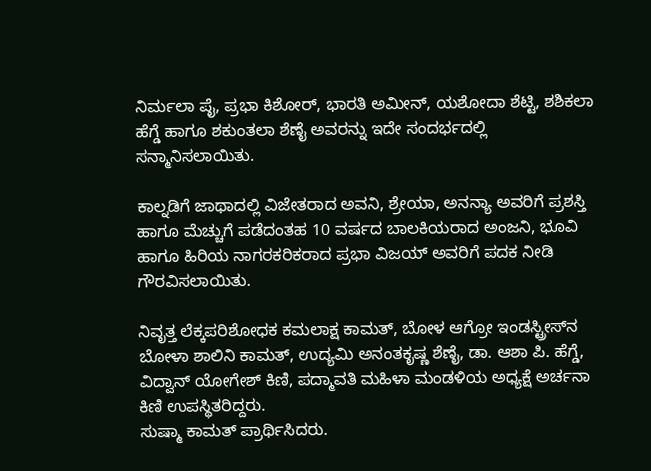ನಿರ್ಮಲಾ ಪೈ, ಪ್ರಭಾ ಕಿಶೋರ್, ಭಾರತಿ ಅಮೀನ್, ಯಶೋದಾ ಶೆಟ್ಟಿ, ಶಶಿಕಲಾ ಹೆಗ್ಡೆ ಹಾಗೂ ಶಕುಂತಲಾ ಶೆಣೈ ಅವರನ್ನು ಇದೇ ಸಂದರ್ಭದಲ್ಲಿ ಸನ್ಮಾನಿಸಲಾಯಿತು.

ಕಾಲ್ನಡಿಗೆ ಜಾಥಾದಲ್ಲಿ ವಿಜೇತರಾದ ಅವನಿ, ಶ್ರೇಯಾ, ಅನನ್ಯಾ ಅವರಿಗೆ ಪ್ರಶಸ್ತಿ ಹಾಗೂ ಮೆಚ್ಚುಗೆ ಪಡೆದಂತಹ 10 ವರ್ಷದ ಬಾಲಕಿಯರಾದ ಅಂಜನಿ, ಭೂವಿ ಹಾಗೂ ಹಿರಿಯ ನಾಗರಕರಿಕರಾದ ಪ್ರಭಾ ವಿಜಯ್ ಅವರಿಗೆ ಪದಕ ನೀಡಿ ಗೌರವಿಸಲಾಯಿತು.

ನಿವೃತ್ತ ಲೆಕ್ಕಪರಿಶೋಧಕ ಕಮಲಾಕ್ಷ ಕಾಮತ್, ಬೋಳ ಆಗ್ರೋ ಇಂಡಸ್ಟ್ರೀಸ್‌ನ ಬೋಳಾ ಶಾಲಿನಿ ಕಾಮತ್, ಉದ್ಯಮಿ ಅನಂತಕೃಷ್ಣ ಶೆಣೈ, ಡಾ. ಆಶಾ ಪಿ. ಹೆಗ್ಡೆ, ವಿದ್ವಾನ್ ಯೋಗೇಶ್ ಕಿಣಿ, ಪದ್ಮಾವತಿ ಮಹಿಳಾ ಮಂಡಳಿಯ ಅಧ್ಯಕ್ಷೆ ಅರ್ಚನಾ ಕಿಣಿ ಉಪಸ್ಥಿತರಿದ್ದರು.
ಸುಷ್ಮಾ ಕಾಮತ್ ಪ್ರಾರ್ಥಿಸಿದರು.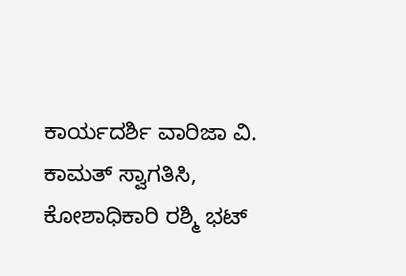ಕಾರ್ಯದರ್ಶಿ ವಾರಿಜಾ ವಿ. ಕಾಮತ್ ಸ್ವಾಗತಿಸಿ, ಕೋಶಾಧಿಕಾರಿ ರಶ್ಮಿ ಭಟ್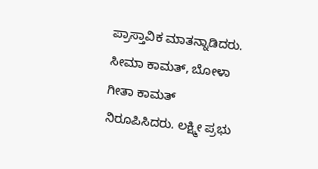ಪ್ರಾಸ್ತಾವಿಕ ಮಾತನ್ನಾಡಿದರು. ಸೀಮಾ ಕಾಮತ್, ಬೋಳಾ ಗೀತಾ ಕಾಮತ್ ನಿರೂಪಿಸಿದರು. ಲಕ್ಷ್ಮೀ ಪ್ರಭು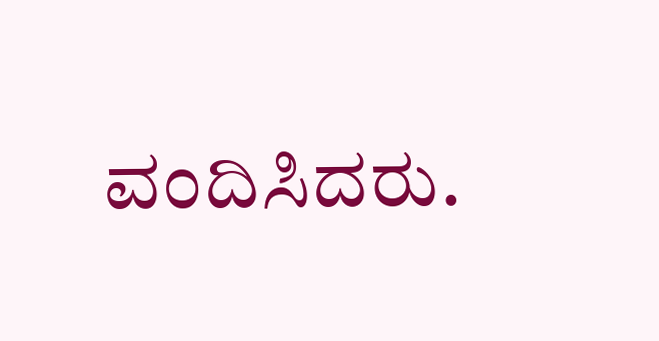ವಂದಿಸಿದರು.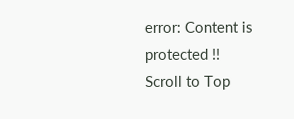error: Content is protected !!
Scroll to Top